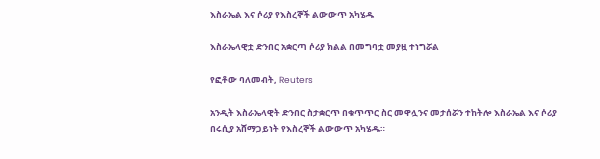እስራኤል እና ሶሪያ የእስረኞች ልውውጥ አካሄዱ

እስራኤላዊቷ ድንበር አቋርጣ ሶሪያ ክልል በመግባቷ መያዟ ተነግሯል

የፎቶው ባለመብት, Reuters

አንዲት እስራኤላዊት ድንበር ስታቋርጥ በቁጥጥር ስር መዋሏንና መታሰሯን ተከትሎ እስራኤል እና ሶሪያ በሩሲያ አሸማጋይነት የእስረኞች ልውውጥ አካሄዱ።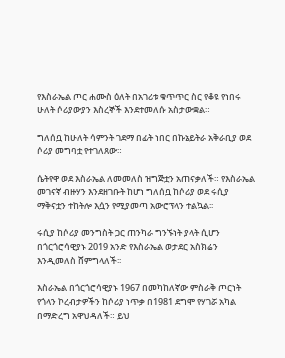የእስራኤል ጦር ሐሙስ ዕለት በአገሪቱ ቁጥጥር ስር የቆዩ የነበሩ ሁለት ሶሪያውያን እስረኞች እንደተመለሱ አስታውቋል።

ግለሰቧ ከሁለት ሳምንት ገደማ በፊት ነበር በኩኔይትራ አቅራቢያ ወደ ሶሪያ መግባቷ የተገለጸው።

ሴትየዋ ወደ እስራኤል ለመመለስ ዝግጅቷን አጠናቃለች። የእስራኤል መገናኛ ብዙሃን እንደዘገቡት ከሆነ ግለሰቧ ከሶሪያ ወደ ሩሲያ ማቅናቷን ተከትሎ እሷን የሚያመጣ አውሮፕላን ተልኳል፡፡

ሩሲያ ከሶሪያ መንግስት ጋር ጠንካራ ግንኙነት ያላት ሲሆን በጎርጎሮሳዊያኑ 2019 አንድ የእስራኤል ወታደር አስክሬን እንዲመለስ ሸምግላለች፡፡

እስራኤል በጎርጎሮሳዊያኑ 1967 በመካከለኛው ምስራቅ ጦርነት የጎላን ኮረብታዎችን ከሶሪያ ነጥቃ በ1981 ደግሞ የሃገሯ አካል በማድረግ አዋህዳለች። ይህ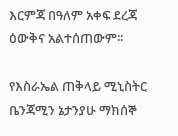እርምጃ በዓለም አቀፍ ደረጃ ዕውቅና አልተሰጠውም፡፡

የእስራኤል ጠቅላይ ሚኒስትር ቤንጃሚን ኔታንያሁ ማክሰኞ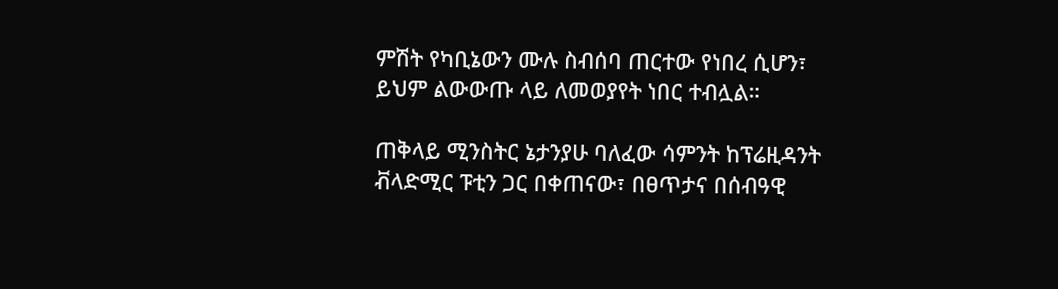ምሽት የካቢኔውን ሙሉ ስብሰባ ጠርተው የነበረ ሲሆን፣ ይህም ልውውጡ ላይ ለመወያየት ነበር ተብሏል።

ጠቅላይ ሚንስትር ኔታንያሁ ባለፈው ሳምንት ከፕሬዚዳንት ቭላድሚር ፑቲን ጋር በቀጠናው፣ በፀጥታና በሰብዓዊ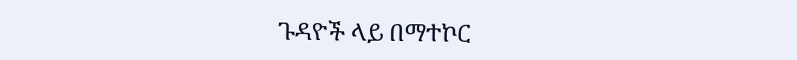ጉዳዮች ላይ በማተኮር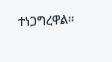ተነጋግረዋል፡፡